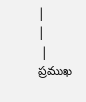|
|
 |
ప్రముఖ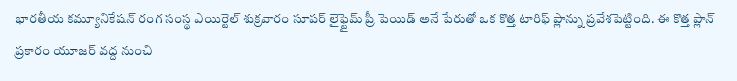భారతీయ కమ్యూనికేషన్ రంగ సంస్థ ఎయిర్టెల్ శుక్రవారం సూపర్ లైఫ్టైమ్ ప్రీ పెయిడ్ అనే పేరుతో ఒక కొత్త టారిఫ్ ప్లాన్ను ప్రవేశపెట్టింది. ఈ కొత్త ప్లాన్ ప్రకారం యూజర్ వద్ద నుంచి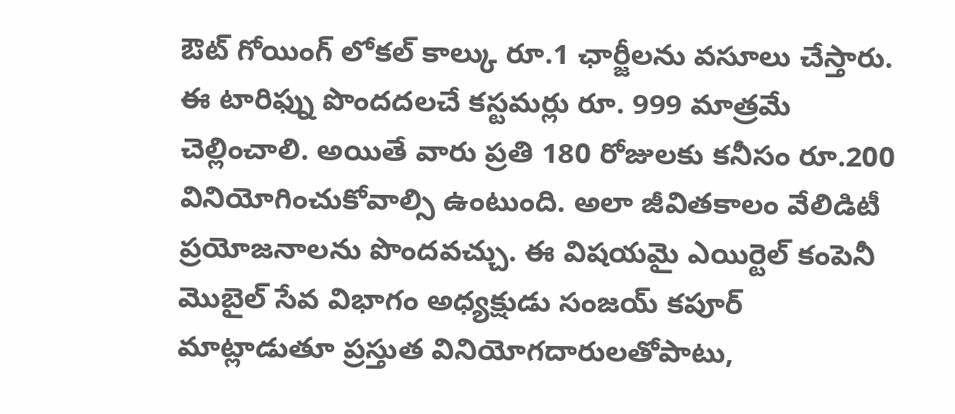ఔట్ గోయింగ్ లోకల్ కాల్కు రూ.1 ఛార్జీలను వసూలు చేస్తారు. ఈ టారిఫ్ను పొందదలచే కస్టమర్లు రూ. 999 మాత్రమే చెల్లించాలి. అయితే వారు ప్రతి 180 రోజులకు కనీసం రూ.200 వినియోగించుకోవాల్సి ఉంటుంది. అలా జీవితకాలం వేలిడిటీ ప్రయోజనాలను పొందవచ్చు. ఈ విషయమై ఎయిర్టెల్ కంపెనీ మొబైల్ సేవ విభాగం అధ్యక్షుడు సంజయ్ కపూర్ మాట్లాడుతూ ప్రస్తుత వినియోగదారులతోపాటు,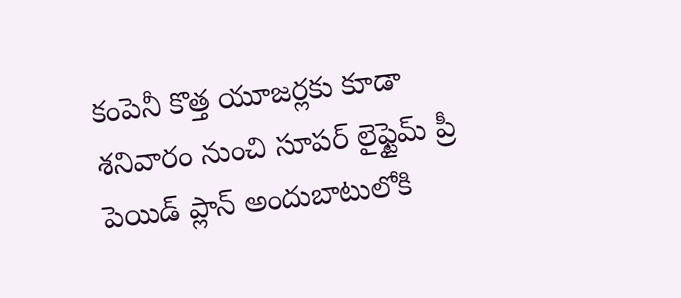కంపెనీ కొత్త యూజర్లకు కూడా శనివారం నుంచి సూపర్ లైఫ్టైమ్ ప్రీ పెయిడ్ ప్లాన్ అందుబాటులోకి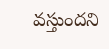వస్తుందని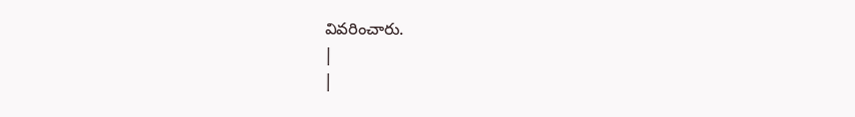వివరించారు.
|
|